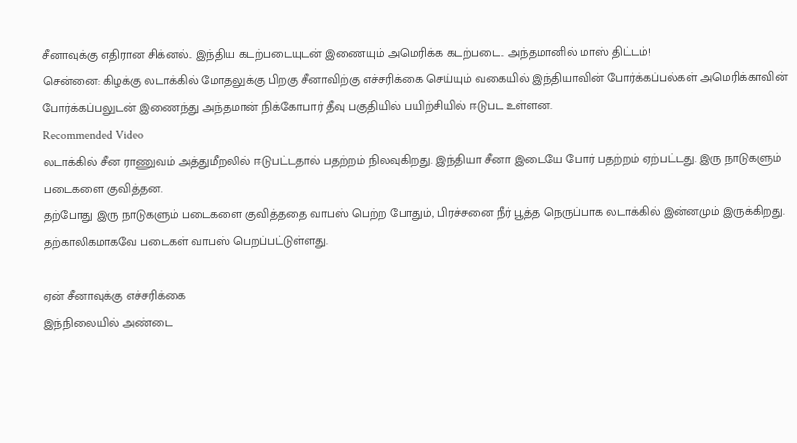சீனாவுக்கு எதிரான சிக்னல்.. இந்திய கடற்படையுடன் இணையும் அமெரிக்க கடற்படை.. அந்தமானில் மாஸ் திட்டம்!
சென்னை: கிழக்கு லடாக்கில் மோதலுக்கு பிறகு சீனாவிற்கு எச்சரிக்கை செய்யும் வகையில் இந்தியாவின் போர்க்கப்பல்கள் அமெரிக்காவின் போர்க்கப்பலுடன் இணைந்து அந்தமான் நிக்கோபார் தீவு பகுதியில் பயிற்சியில் ஈடுபட உள்ளன.
Recommended Video
லடாக்கில் சீன ராணுவம் அத்துமீறலில் ஈடுபட்டதால் பதற்றம் நிலவுகிறது. இந்தியா சீனா இடையே போர் பதற்றம் ஏற்பட்டது. இரு நாடுகளும் படைகளை குவித்தன.
தற்போது இரு நாடுகளும் படைகளை குவித்ததை வாபஸ் பெற்ற போதும், பிரச்சனை நீர் பூத்த நெருப்பாக லடாக்கில் இன்னமும் இருக்கிறது. தற்காலிகமாகவே படைகள் வாபஸ் பெறப்பட்டுள்ளது.

ஏன் சீனாவுக்கு எச்சரிக்கை
இந்நிலையில் அண்டை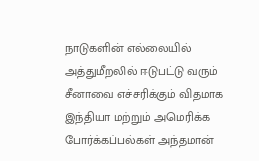நாடுகளின் எல்லையில் அத்துமீறலில் ஈடுபட்டு வரும் சீனாவை எச்சரிக்கும் விதமாக இந்தியா மற்றும் அமெரிக்க போர்க்கப்பல்கள் அந்தமான்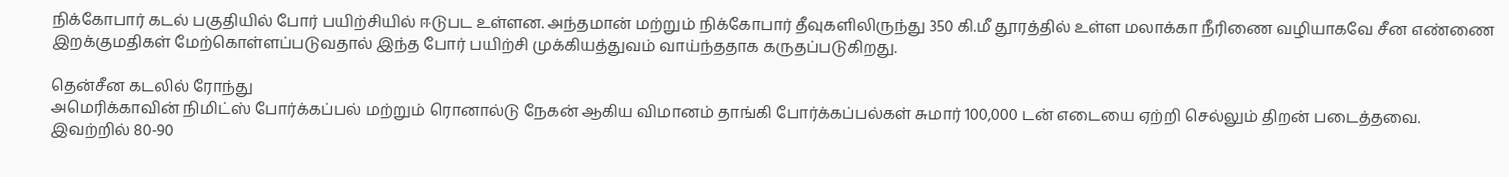நிக்கோபார் கடல் பகுதியில் போர் பயிற்சியில் ஈடுபட உள்ளன. அந்தமான் மற்றும் நிக்கோபார் தீவுகளிலிருந்து 350 கி.மீ தூரத்தில் உள்ள மலாக்கா நீரிணை வழியாகவே சீன எண்ணை இறக்குமதிகள் மேற்கொள்ளப்படுவதால் இந்த போர் பயிற்சி முக்கியத்துவம் வாய்ந்ததாக கருதப்படுகிறது.

தென்சீன கடலில் ரோந்து
அமெரிக்காவின் நிமிட்ஸ் போர்க்கப்பல் மற்றும் ரொனால்டு நேகன் ஆகிய விமானம் தாங்கி போர்க்கப்பல்கள் சுமார் 100,000 டன் எடையை ஏற்றி செல்லும் திறன் படைத்தவை. இவற்றில் 80-90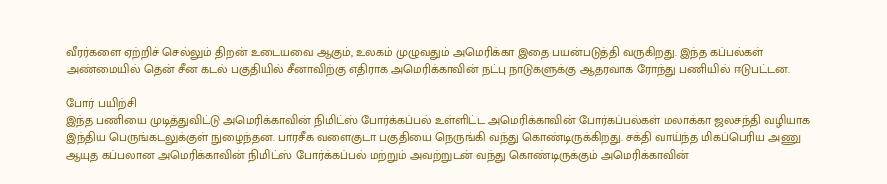வீரர்களை ஏற்றிச் செல்லும் திறன் உடையவை ஆகும், உலகம் முழுவதும் அமெரிக்கா இதை பயன்படுத்தி வருகிறது. இந்த கப்பல்கள் அண்மையில் தென் சீன கடல் பகுதியில் சீனாவிற்கு எதிராக அமெரிக்காவின் நட்பு நாடுகளுக்கு ஆதரவாக ரோந்து பணியில் ஈடுபட்டன.

போர் பயிற்சி
இந்த பணியை முடித்துவிட்டு அமெரிக்காவின் நிமிட்ஸ் போர்க்கப்பல் உள்ளிட்ட அமெரிக்காவின் போர்கப்பல்கள் மலாக்கா ஜலசந்தி வழியாக இந்திய பெருங்கடலுக்குள் நுழைந்தன. பாரசீக வளைகுடா பகுதியை நெருங்கி வந்து கொண்டிருக்கிறது. சக்தி வாய்ந்த மிகப்பெரிய அணு ஆயுத கப்பலான அமெரிக்காவின் நிமிட்ஸ் போர்க்கப்பல் மற்றும் அவற்றுடன் வந்து கொண்டிருக்கும் அமெரிக்காவின்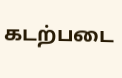கடற்படை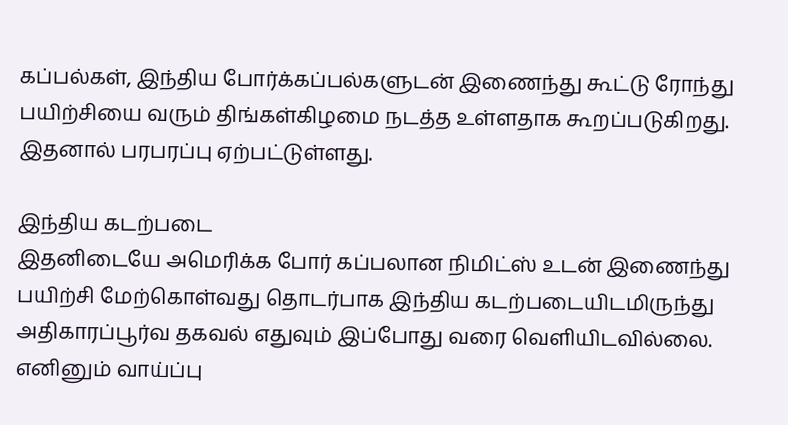கப்பல்கள், இந்திய போர்க்கப்பல்களுடன் இணைந்து கூட்டு ரோந்து பயிற்சியை வரும் திங்கள்கிழமை நடத்த உள்ளதாக கூறப்படுகிறது. இதனால் பரபரப்பு ஏற்பட்டுள்ளது.

இந்திய கடற்படை
இதனிடையே அமெரிக்க போர் கப்பலான நிமிட்ஸ் உடன் இணைந்து பயிற்சி மேற்கொள்வது தொடர்பாக இந்திய கடற்படையிடமிருந்து அதிகாரப்பூர்வ தகவல் எதுவும் இப்போது வரை வெளியிடவில்லை. எனினும் வாய்ப்பு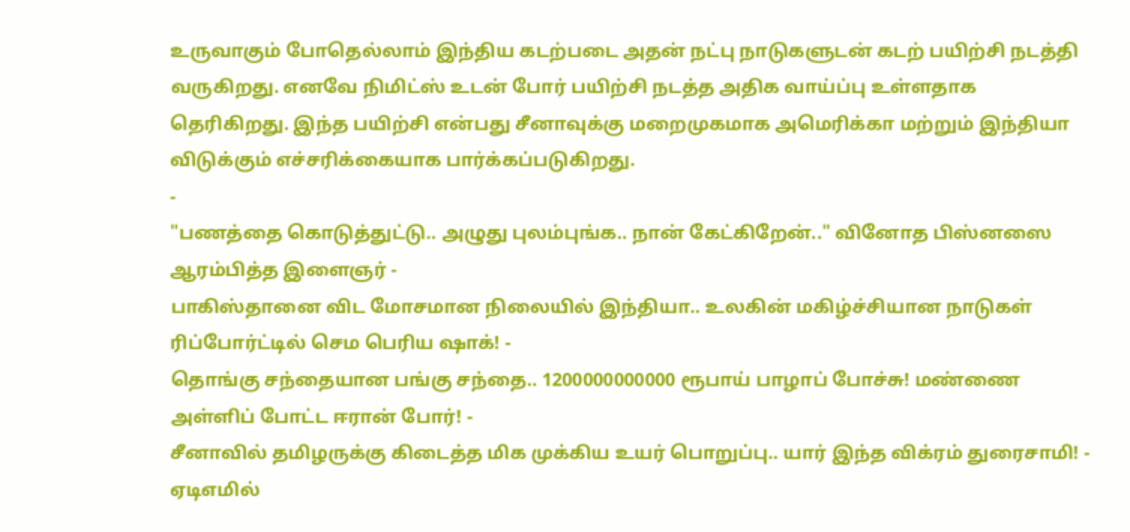உருவாகும் போதெல்லாம் இந்திய கடற்படை அதன் நட்பு நாடுகளுடன் கடற் பயிற்சி நடத்தி வருகிறது. எனவே நிமிட்ஸ் உடன் போர் பயிற்சி நடத்த அதிக வாய்ப்பு உள்ளதாக தெரிகிறது. இந்த பயிற்சி என்பது சீனாவுக்கு மறைமுகமாக அமெரிக்கா மற்றும் இந்தியா விடுக்கும் எச்சரிக்கையாக பார்க்கப்படுகிறது.
-
"பணத்தை கொடுத்துட்டு.. அழுது புலம்புங்க.. நான் கேட்கிறேன்.." வினோத பிஸ்னஸை ஆரம்பித்த இளைஞர் -
பாகிஸ்தானை விட மோசமான நிலையில் இந்தியா.. உலகின் மகிழ்ச்சியான நாடுகள் ரிப்போர்ட்டில் செம பெரிய ஷாக்! -
தொங்கு சந்தையான பங்கு சந்தை.. 1200000000000 ரூபாய் பாழாப் போச்சு! மண்ணை அள்ளிப் போட்ட ஈரான் போர்! -
சீனாவில் தமிழருக்கு கிடைத்த மிக முக்கிய உயர் பொறுப்பு.. யார் இந்த விக்ரம் துரைசாமி! -
ஏடிஎமில்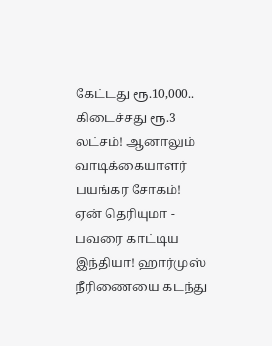கேட்டது ரூ.10,000.. கிடைச்சது ரூ.3 லட்சம்! ஆனாலும் வாடிக்கையாளர் பயங்கர சோகம்! ஏன் தெரியுமா -
பவரை காட்டிய இந்தியா! ஹார்முஸ் நீரிணையை கடந்து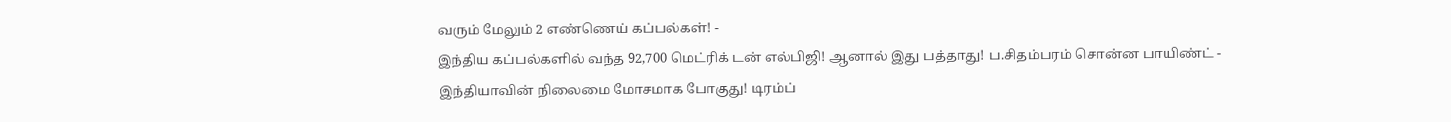வரும் மேலும் 2 எண்ணெய் கப்பல்கள்! -
இந்திய கப்பல்களில் வந்த 92,700 மெட்ரிக் டன் எல்பிஜி! ஆனால் இது பத்தாது! ப.சிதம்பரம் சொன்ன பாயிண்ட் -
இந்தியாவின் நிலைமை மோசமாக போகுது! டிரம்ப்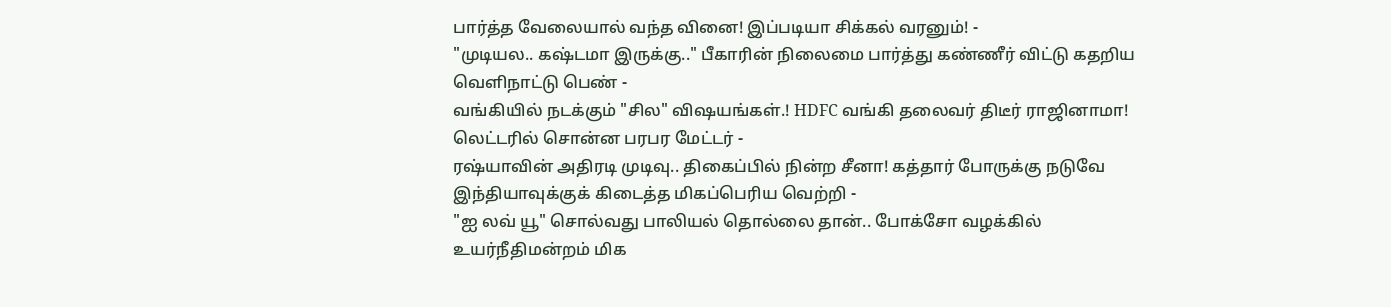பார்த்த வேலையால் வந்த வினை! இப்படியா சிக்கல் வரனும்! -
"முடியல.. கஷ்டமா இருக்கு.." பீகாரின் நிலைமை பார்த்து கண்ணீர் விட்டு கதறிய வெளிநாட்டு பெண் -
வங்கியில் நடக்கும் "சில" விஷயங்கள்.! HDFC வங்கி தலைவர் திடீர் ராஜினாமா! லெட்டரில் சொன்ன பரபர மேட்டர் -
ரஷ்யாவின் அதிரடி முடிவு.. திகைப்பில் நின்ற சீனா! கத்தார் போருக்கு நடுவே இந்தியாவுக்குக் கிடைத்த மிகப்பெரிய வெற்றி -
"ஐ லவ் யூ" சொல்வது பாலியல் தொல்லை தான்.. போக்சோ வழக்கில் உயர்நீதிமன்றம் மிக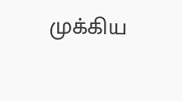முக்கிய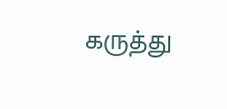கருத்து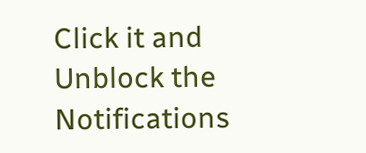Click it and Unblock the Notifications